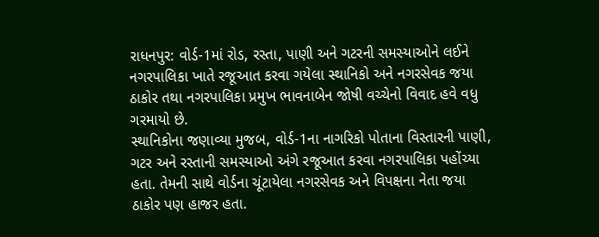રાધનપુર: વોર્ડ-1માં રોડ, રસ્તા, પાણી અને ગટરની સમસ્યાઓને લઈને નગરપાલિકા ખાતે રજૂઆત કરવા ગયેલા સ્થાનિકો અને નગરસેવક જયા ઠાકોર તથા નગરપાલિકા પ્રમુખ ભાવનાબેન જોષી વચ્ચેનો વિવાદ હવે વધુ ગરમાયો છે.
સ્થાનિકોના જણાવ્યા મુજબ, વોર્ડ-1ના નાગરિકો પોતાના વિસ્તારની પાણી, ગટર અને રસ્તાની સમસ્યાઓ અંગે રજૂઆત કરવા નગરપાલિકા પહોંચ્યા હતા. તેમની સાથે વોર્ડના ચૂંટાયેલા નગરસેવક અને વિપક્ષના નેતા જયા ઠાકોર પણ હાજર હતા.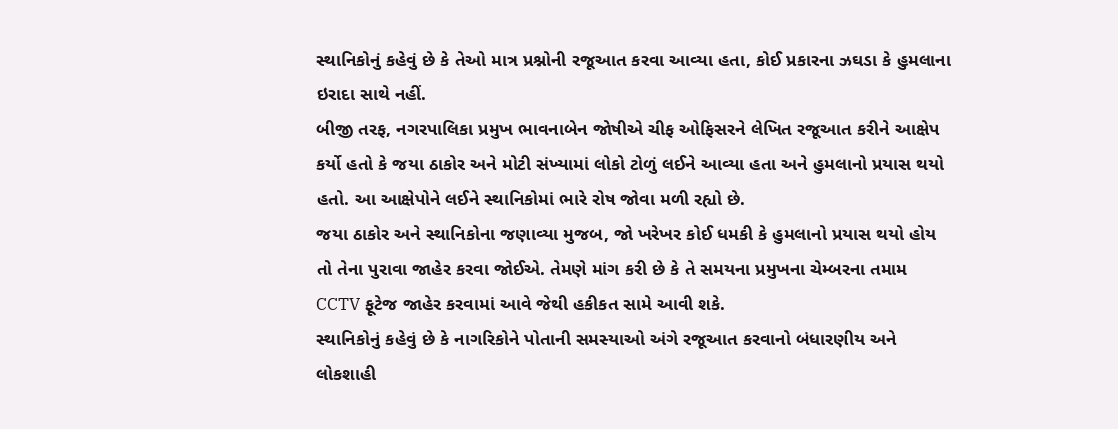સ્થાનિકોનું કહેવું છે કે તેઓ માત્ર પ્રશ્નોની રજૂઆત કરવા આવ્યા હતા, કોઈ પ્રકારના ઝઘડા કે હુમલાના ઇરાદા સાથે નહીં.
બીજી તરફ, નગરપાલિકા પ્રમુખ ભાવનાબેન જોષીએ ચીફ ઓફિસરને લેખિત રજૂઆત કરીને આક્ષેપ કર્યો હતો કે જયા ઠાકોર અને મોટી સંખ્યામાં લોકો ટોળું લઈને આવ્યા હતા અને હુમલાનો પ્રયાસ થયો હતો. આ આક્ષેપોને લઈને સ્થાનિકોમાં ભારે રોષ જોવા મળી રહ્યો છે.
જયા ઠાકોર અને સ્થાનિકોના જણાવ્યા મુજબ, જો ખરેખર કોઈ ધમકી કે હુમલાનો પ્રયાસ થયો હોય તો તેના પુરાવા જાહેર કરવા જોઈએ. તેમણે માંગ કરી છે કે તે સમયના પ્રમુખના ચેમ્બરના તમામ CCTV ફૂટેજ જાહેર કરવામાં આવે જેથી હકીકત સામે આવી શકે.
સ્થાનિકોનું કહેવું છે કે નાગરિકોને પોતાની સમસ્યાઓ અંગે રજૂઆત કરવાનો બંધારણીય અને લોકશાહી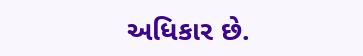અધિકાર છે.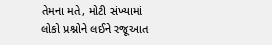તેમના મતે, મોટી સંખ્યામાં લોકો પ્રશ્નોને લઈને રજૂઆત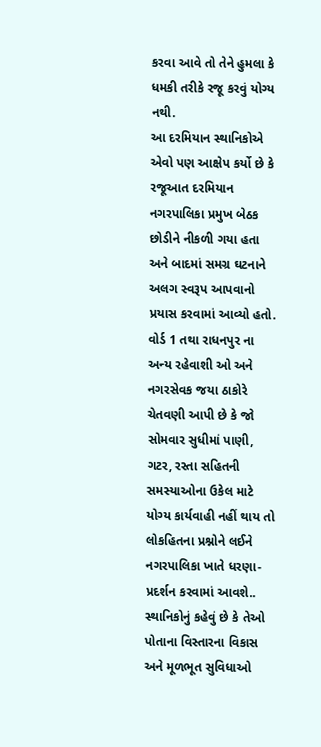કરવા આવે તો તેને હુમલા કે ધમકી તરીકે રજૂ કરવું યોગ્ય નથી.
આ દરમિયાન સ્થાનિકોએ એવો પણ આક્ષેપ કર્યો છે કે રજૂઆત દરમિયાન નગરપાલિકા પ્રમુખ બેઠક છોડીને નીકળી ગયા હતા અને બાદમાં સમગ્ર ઘટનાને અલગ સ્વરૂપ આપવાનો પ્રયાસ કરવામાં આવ્યો હતો.
વોર્ડ 1 તથા રાધનપુર ના અન્ય રહેવાશી ઓ અને નગરસેવક જયા ઠાકોરે ચેતવણી આપી છે કે જો સોમવાર સુધીમાં પાણી, ગટર, રસ્તા સહિતની સમસ્યાઓના ઉકેલ માટે યોગ્ય કાર્યવાહી નહીં થાય તો લોકહિતના પ્રશ્નોને લઈને નગરપાલિકા ખાતે ધરણા-પ્રદર્શન કરવામાં આવશે..
સ્થાનિકોનું કહેવું છે કે તેઓ પોતાના વિસ્તારના વિકાસ અને મૂળભૂત સુવિધાઓ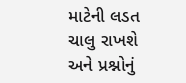માટેની લડત ચાલુ રાખશે અને પ્રશ્નોનું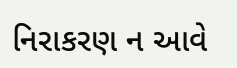નિરાકરણ ન આવે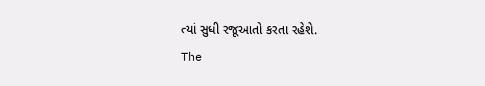ત્યાં સુધી રજૂઆતો કરતા રહેશે.
The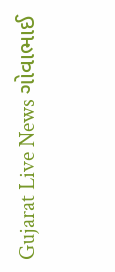Gujarat Live News ગોવાભાઈ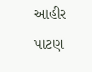આહીર પાટણ